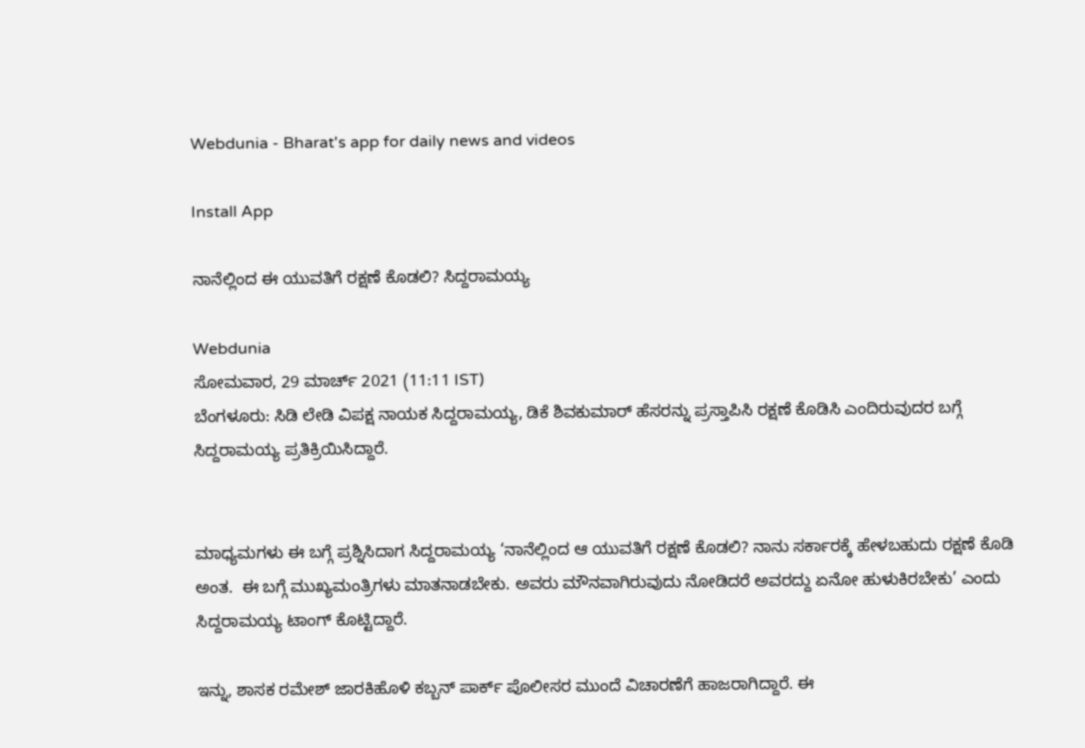Webdunia - Bharat's app for daily news and videos

Install App

ನಾನೆಲ್ಲಿಂದ ಈ ಯುವತಿಗೆ ರಕ್ಷಣೆ ಕೊಡಲಿ? ಸಿದ್ದರಾಮಯ್ಯ

Webdunia
ಸೋಮವಾರ, 29 ಮಾರ್ಚ್ 2021 (11:11 IST)
ಬೆಂಗಳೂರು: ಸಿಡಿ ಲೇಡಿ ವಿಪಕ್ಷ ನಾಯಕ ಸಿದ್ದರಾಮಯ್ಯ, ಡಿಕೆ ಶಿವಕುಮಾರ್ ಹೆಸರನ್ನು ಪ್ರಸ್ತಾಪಿಸಿ ರಕ್ಷಣೆ ಕೊಡಿಸಿ ಎಂದಿರುವುದರ ಬಗ್ಗೆ ಸಿದ್ದರಾಮಯ್ಯ ಪ್ರತಿಕ್ರಿಯಿಸಿದ್ದಾರೆ.


ಮಾಧ್ಯಮಗಳು ಈ ಬಗ್ಗೆ ಪ್ರಶ್ನಿಸಿದಾಗ ಸಿದ್ದರಾಮಯ್ಯ ‘ನಾನೆಲ್ಲಿಂದ ಆ ಯುವತಿಗೆ ರಕ್ಷಣೆ ಕೊಡಲಿ? ನಾನು ಸರ್ಕಾರಕ್ಕೆ ಹೇಳಬಹುದು ರಕ್ಷಣೆ ಕೊಡಿ ಅಂತ.  ಈ ಬಗ್ಗೆ ಮುಖ್ಯಮಂತ್ರಿಗಳು ಮಾತನಾಡಬೇಕು. ಅವರು ಮೌನವಾಗಿರುವುದು ನೋಡಿದರೆ ಅವರದ್ದು ಏನೋ ಹುಳುಕಿರಬೇಕು’ ಎಂದು ಸಿದ್ದರಾಮಯ್ಯ ಟಾಂಗ್ ಕೊಟ್ಟಿದ್ದಾರೆ.

ಇನ್ನು, ಶಾಸಕ ರಮೇಶ್ ಜಾರಕಿಹೊಳಿ ಕಬ್ಬನ್ ಪಾರ್ಕ್ ಪೊಲೀಸರ ಮುಂದೆ ವಿಚಾರಣೆಗೆ ಹಾಜರಾಗಿದ್ದಾರೆ. ಈ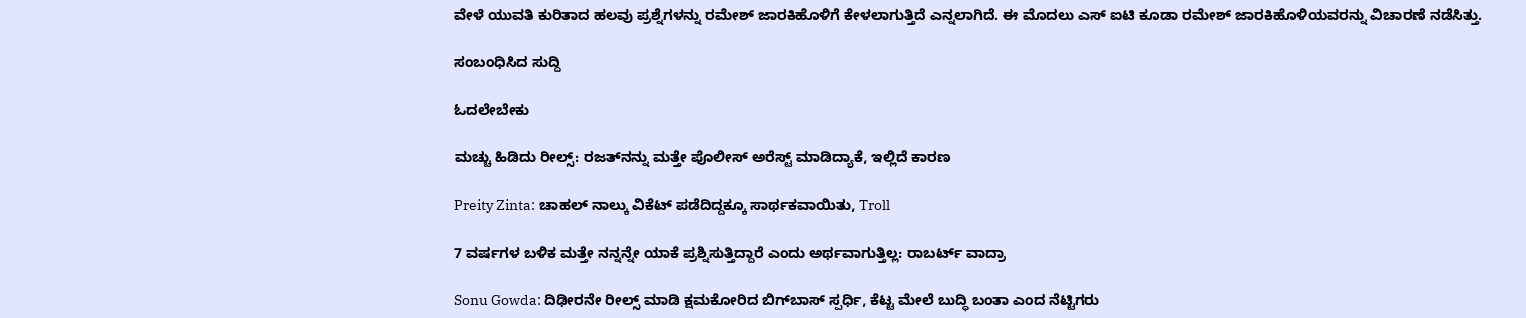ವೇಳೆ ಯುವತಿ ಕುರಿತಾದ ಹಲವು ಪ್ರಶ್ನೆಗಳನ್ನು ರಮೇಶ್ ಜಾರಕಿಹೊಳಿಗೆ ಕೇಳಲಾಗುತ್ತಿದೆ ಎನ್ನಲಾಗಿದೆ. ಈ ಮೊದಲು ಎಸ್ ಐಟಿ ಕೂಡಾ ರಮೇಶ‍್ ಜಾರಕಿಹೊಳಿಯವರನ್ನು ವಿಚಾರಣೆ ನಡೆಸಿತ್ತು.

ಸಂಬಂಧಿಸಿದ ಸುದ್ದಿ

ಓದಲೇಬೇಕು

ಮಚ್ಚು ಹಿಡಿದು ರೀಲ್ಸ್‌: ರಜತ್‌ನನ್ನು ಮತ್ತೇ ಪೊಲೀಸ್ ಅರೆಸ್ಟ್ ಮಾಡಿದ್ಯಾಕೆ, ಇಲ್ಲಿದೆ ಕಾರಣ

Preity Zinta: ಚಾಹಲ್ ನಾಲ್ಕು ವಿಕೆಟ್ ಪಡೆದಿದ್ದಕ್ಕೂ ಸಾರ್ಥಕವಾಯಿತು, Troll

7 ವರ್ಷಗಳ ಬಳಿಕ ಮತ್ತೇ ನನ್ನನ್ನೇ ಯಾಕೆ ಪ್ರಶ್ನಿಸುತ್ತಿದ್ದಾರೆ ಎಂದು ಅರ್ಥವಾಗುತ್ತಿಲ್ಲ: ರಾಬರ್ಟ್‌ ವಾದ್ರಾ

Sonu Gowda: ದಿಢೀರನೇ ರೀಲ್ಸ್ ಮಾಡಿ ಕ್ಷಮಕೋರಿದ ಬಿಗ್‌ಬಾಸ್‌ ಸ್ಪರ್ಧಿ, ಕೆಟ್ಟ ಮೇಲೆ ಬುದ್ಧಿ ಬಂತಾ ಎಂದ ನೆಟ್ಟಿಗರು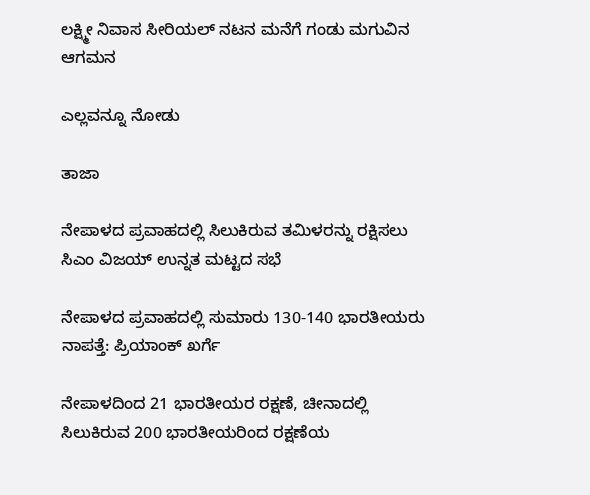ಲಕ್ಷ್ಮೀ ನಿವಾಸ ಸೀರಿಯಲ್ ನಟನ ಮನೆಗೆ ಗಂಡು ಮಗುವಿನ ಆಗಮನ

ಎಲ್ಲವನ್ನೂ ನೋಡು

ತಾಜಾ

ನೇಪಾಳದ ಪ್ರವಾಹದಲ್ಲಿ ಸಿಲುಕಿರುವ ತಮಿಳರನ್ನು ರಕ್ಷಿಸಲು ಸಿಎಂ ವಿಜಯ್ ಉನ್ನತ ಮಟ್ಟದ ಸಭೆ

ನೇಪಾಳದ ಪ್ರವಾಹದಲ್ಲಿ ಸುಮಾರು 130-140 ಭಾರತೀಯರು ನಾಪತ್ತೆ: ಪ್ರಿಯಾಂಕ್ ಖರ್ಗೆ

ನೇಪಾಳದಿಂದ 21 ಭಾರತೀಯರ ರಕ್ಷಣೆ, ಚೀನಾದಲ್ಲಿ ಸಿಲುಕಿರುವ 200 ಭಾರತೀಯರಿಂದ ರಕ್ಷಣೆಯ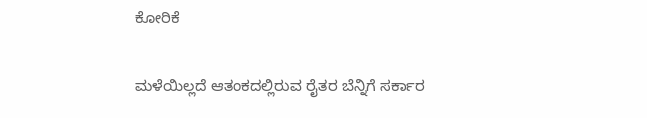ಕೋರಿಕೆ

ಮಳೆಯಿಲ್ಲದೆ ಆತಂಕದಲ್ಲಿರುವ ರೈತರ ಬೆನ್ನಿಗೆ ಸರ್ಕಾರ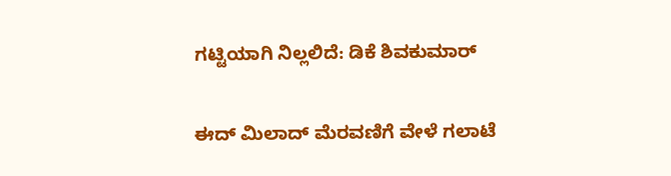ಗಟ್ಟಿಯಾಗಿ ನಿಲ್ಲಲಿದೆ: ಡಿಕೆ ಶಿವಕುಮಾರ್‌

ಈದ್ ಮಿಲಾದ್ ಮೆರವಣಿಗೆ ವೇಳೆ ಗಲಾಟೆ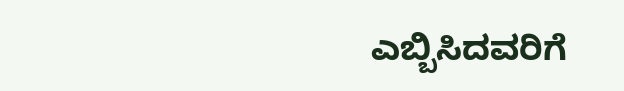ಎಬ್ಬಿಸಿದವರಿಗೆ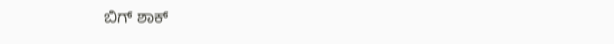ಬಿಗ್ ಶಾಕ್‌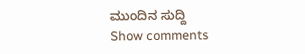ಮುಂದಿನ ಸುದ್ದಿ
Show comments